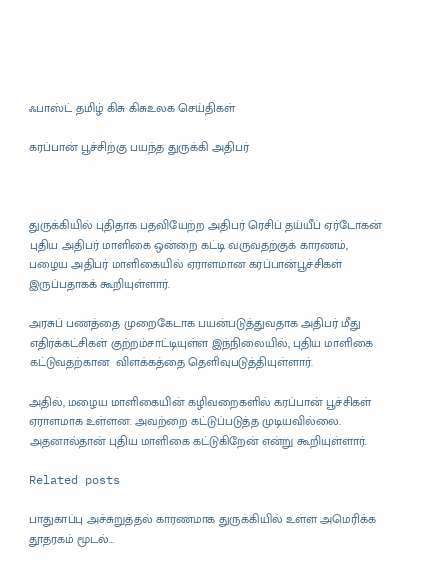ஃபாஸ்ட் தமிழ் கிசு கிசுஉலக செய்திகள்

கரப்பான் பூச்சிற்கு பயந்த துருக்கி அதிபர்



துருக்கியில் புதிதாக பதவியேற்ற அதிபர் ரெசிப் தய்யீப் ஏர்டோகன் புதிய அதிபர் மாளிகை ஒன்றை கட்டி வருவதற்குக் காரணம், பழைய அதிபர் மாளிகையில் ஏராளமான கரப்பான்பூச்சிகள் இருப்பதாகக் கூறியுள்ளார்.

அரசுப் பணத்தை முறைகேடாக பயன்படுத்துவதாக அதிபர் மீது எதிர்க்கட்சிகள் குற்றம்சாட்டியுள்ள இந்நிலையில், புதிய மாளிகை கட்டுவதற்கான  விளக்கத்தை தெளிவுபடுத்தியுள்ளார்.

அதில், மழைய மாளிகையின் கழிவறைகளில் கரப்பான் பூச்சிகள் ஏராளமாக உள்ளன. அவற்றை கட்டுப்படுத்த முடியவில்லை. அதனால்தான் புதிய மாளிகை கட்டுகிறேன் என்று கூறியுள்ளார்.

Related posts

பாதுகாப்பு அச்சுறுத்தல் காரணமாக துருக்கியில் உள்ள அமெரிக்க தூதரகம் மூடல்…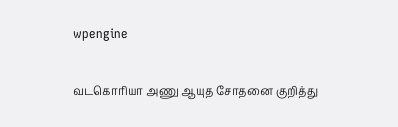wpengine

வடகொரியா அணு ஆயுத சோதனை குறித்து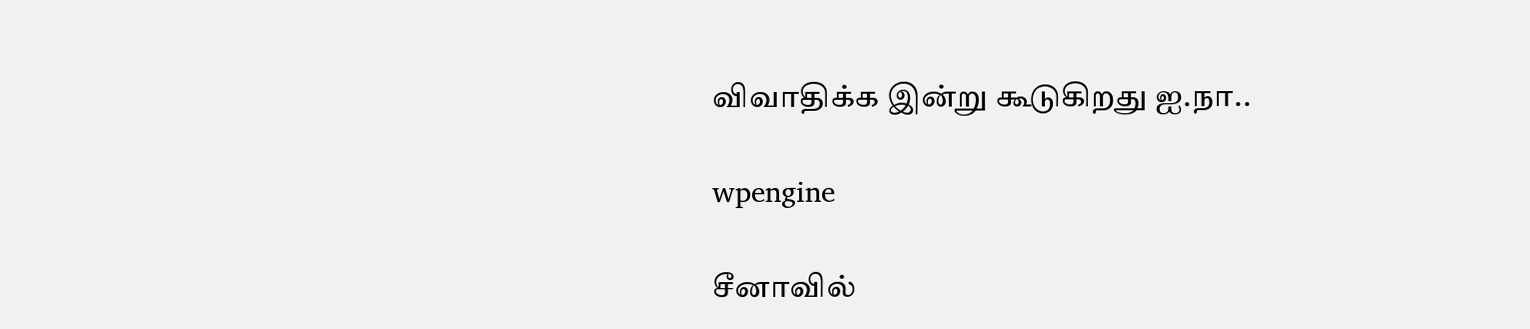விவாதிக்க இன்று கூடுகிறது ஐ.நா..

wpengine

சீனாவில்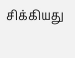சிக்கியது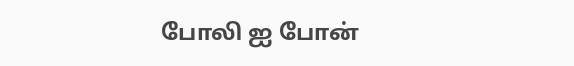போலி ஐ போன்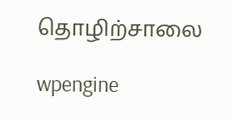தொழிற்சாலை

wpengine